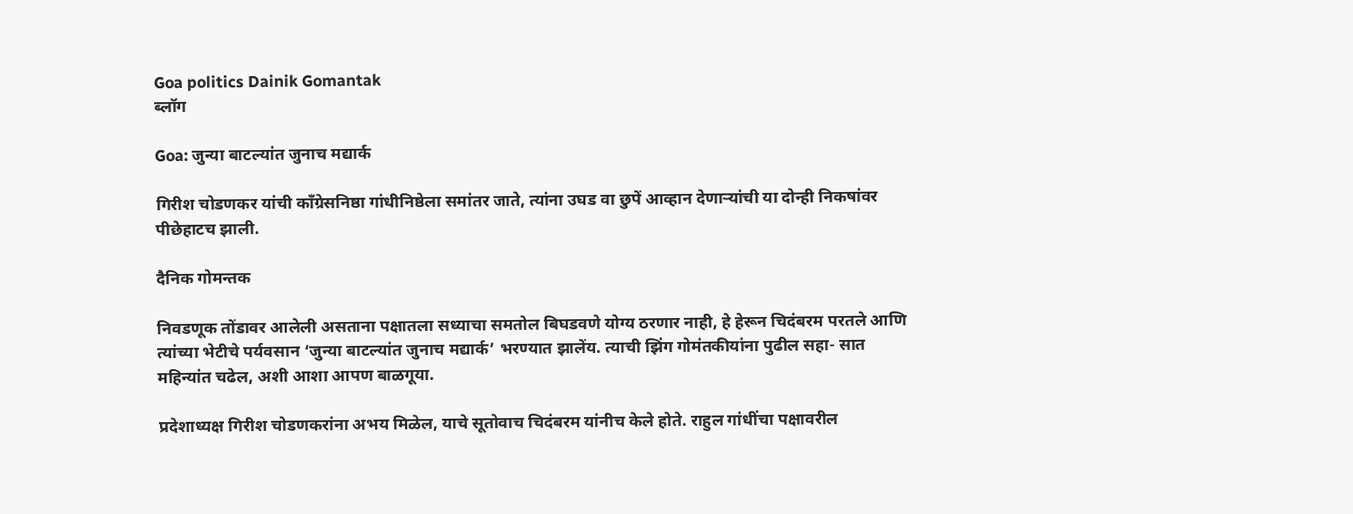Goa politics Dainik Gomantak
ब्लॉग

Goa: जुन्या बाटल्यांत जुनाच मद्यार्क

गिरीश चोडणकर यांची काँग्रेसनिष्ठा गांधीनिष्ठेला समांतर जाते, त्यांना उघड वा छुपें आव्हान देणाऱ्यांची या दोन्ही निकषांवर पीछेहाटच झाली.

दैनिक गोमन्तक

निवडणूक तोंडावर आलेली असताना पक्षातला सध्याचा समतोल बिघडवणे योग्य ठरणार नाही, हे हेरून चिदंबरम परतले आणि त्यांच्या भेटीचे पर्यवसान ‘जुन्या बाटल्यांत जुनाच मद्यार्क’ भरण्यात झालेंय. त्याची झिंग गोमंतकीयांना पुढील सहा- सात महिन्यांत चढेल, अशी आशा आपण बाळगूया.

प्रदेशाध्यक्ष गिरीश चोडणकरांना अभय मिळेल, याचे सूतोवाच चिदंबरम यांनीच केले होते. राहुल गांधींचा पक्षावरील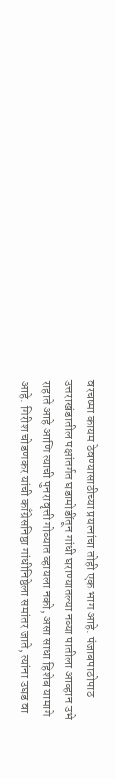वरचष्मा कायम ठेवण्यासाठीच्या प्रयत्नांचा तोही एक भाग आहे. पंजाबपाठोपाठ उत्तराखंडातील पक्षांतर्गत घडामोडींतून गांधी घराण्यातल्या नव्या पातीला आव्हान उभे राहाते आहे आणि त्याची पुनरावृत्ती गोव्यात व्हायला नको, असा साधा हिशेब यामागे आहे. गिरीश चोडणकर यांची काँग्रेसनिष्ठा गांधीनिष्ठेला समांतर जाते, त्यांना उघड वा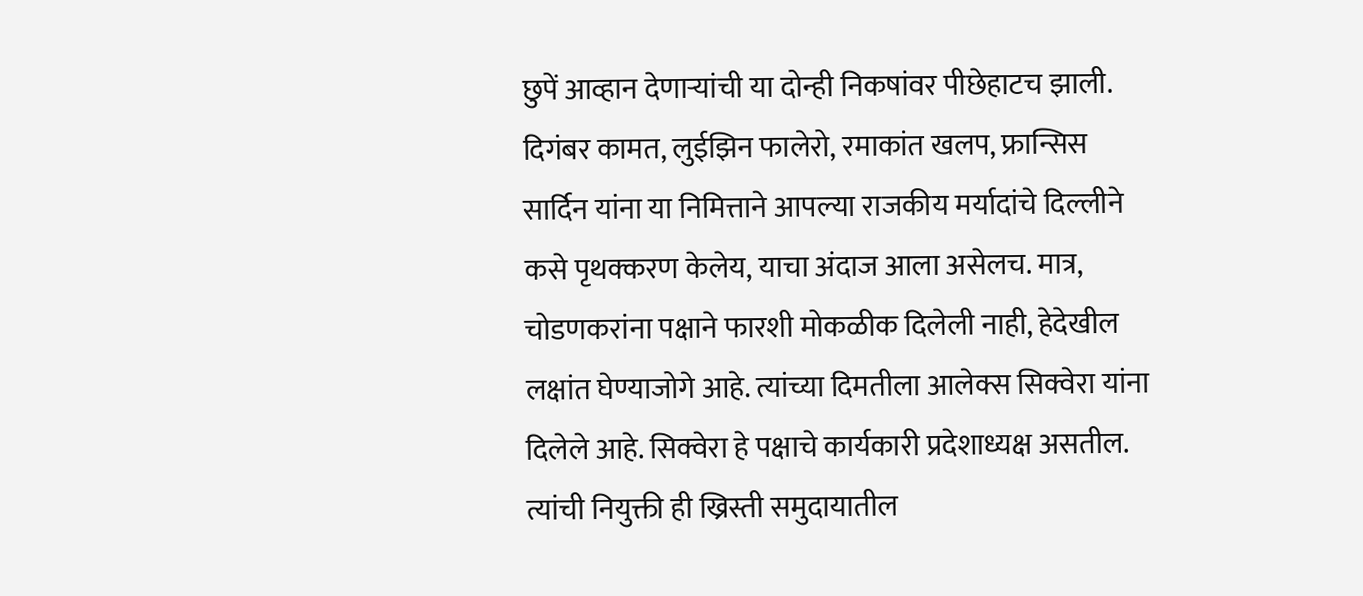छुपें आव्हान देणाऱ्यांची या दोन्ही निकषांवर पीछेहाटच झाली. दिगंबर कामत, लुईझिन फालेरो, रमाकांत खलप, फ्रान्सिस सार्दिन यांना या निमित्ताने आपल्या राजकीय मर्यादांचे दिल्लीने कसे पृथक्करण केलेय, याचा अंदाज आला असेलच. मात्र, चोडणकरांना पक्षाने फारशी मोकळीक दिलेली नाही, हेदेखील लक्षांत घेण्याजोगे आहे. त्यांच्या दिमतीला आलेक्स सिक्वेरा यांना दिलेले आहे. सिक्वेरा हे पक्षाचे कार्यकारी प्रदेशाध्यक्ष असतील. त्यांची नियुक्ती ही ख्रिस्ती समुदायातील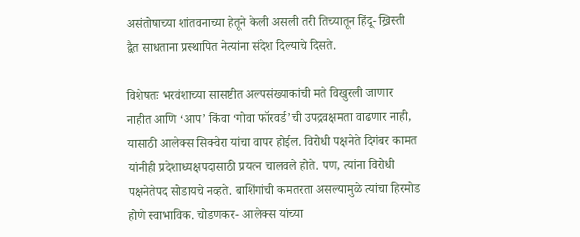असंतोषाच्या शांतवनाच्या हेतूने केली असली तरी तिच्यातून हिंदू- ख्रिस्ती द्वैत साधताना प्रस्थापित नेत्यांना संदेश दिल्याचे दिसते.

विशेषतः भरवंशाच्या सासष्टीत अल्पसंख्याकांची मते विखुरली जाणार नाहीत आणि ‘आप’ किंवा ‘गोवा फॉरवर्ड’ची उपद्रवक्षमता वाढणार नाही, यासाठी आलेक्स सिक्वेरा यांचा वापर होईल. विरोधी पक्षनेते दिगंबर कामत यांनीही प्रदेशाध्यक्षपदासाठी प्रयत्न चालवले होते. पण, त्यांना विरोधी पक्षनेतेपद सोडायचे नव्हते. बाशिंगांची कमतरता असल्यामुळे त्यांचा हिरमोड होणे स्वाभाविक. चोडणकर- आलेक्स यांच्या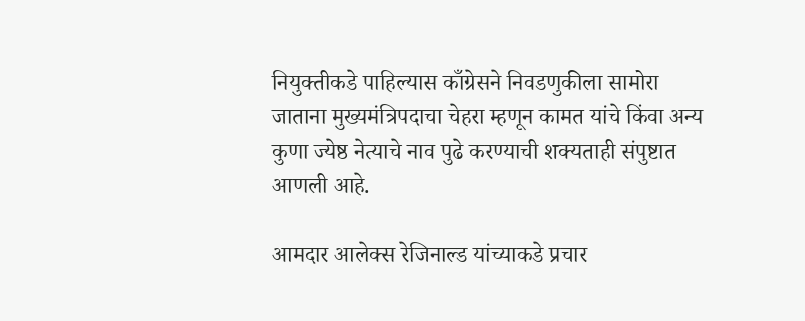नियुक्तीकडे पाहिल्यास काँग्रेसने निवडणुकीला सामोरा जाताना मुख्यमंत्रिपदाचा चेहरा म्हणून कामत यांचे किंवा अन्य कुणा ज्येष्ठ नेत्याचे नाव पुढे करण्याची शक्यताही संपुष्टात आणली आहे.

आमदार आलेक्स रेजिनाल्ड यांच्याकडे प्रचार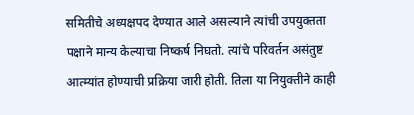समितीचे अध्यक्षपद देण्यात आले असल्याने त्यांची उपयुक्तता पक्षाने मान्य केल्याचा निष्कर्ष निघतो. त्‍यांचे परिवर्तन असंतुष्ट आत्म्यांत होण्याची प्रक्रिया जारी होती. तिला या नियुक्तीने काही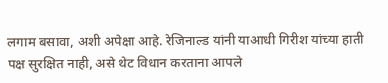लगाम बसावा, अशी अपेक्षा आहे. रेजिनाल्ड यांनी याआधी गिरीश यांच्या हाती पक्ष सुरक्षित नाही, असे थेट विधान करताना आपले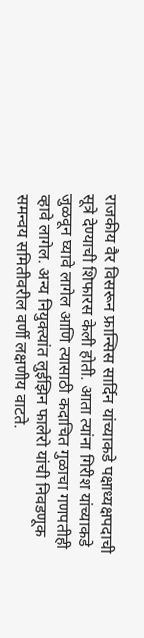राजकीय वैर विसरून फ्रान्सिस सार्दिन यांच्याकडे पक्षाध्यक्षपदाची सूत्रे देण्याची शिफारस केली होती. आता त्यांना गिरीश यांच्याकडे जुळवून घ्यावे लागेल आणि त्यासाठी कदाचित गुळाचा गणपतीही व्हावे लागेल. अन्य नियुक्त्यांत लुईझिन फालेरो यांची निवडणूक समन्वय समितीवरील वर्णी लक्षणीय वाटते.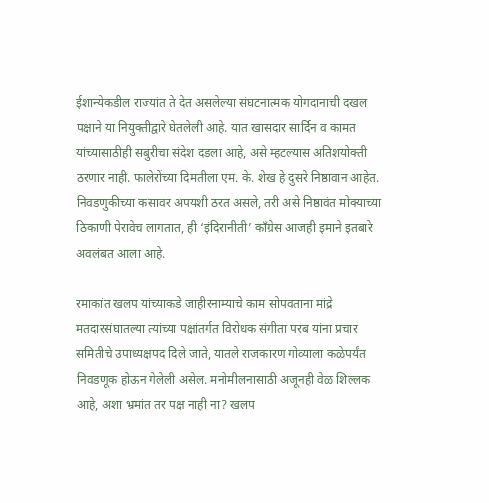ईशान्येकडील राज्यांत ते देत असलेल्या संघटनात्मक योगदानाची दखल पक्षाने या नियुक्तीद्वारे घेतलेली आहे. यात खासदार सार्दिन व कामत यांच्यासाठीही सबुरीचा संदेश दडला आहे, असे म्हटल्यास अतिशयोक्ती ठरणार नाही. फालेरोंच्या दिमतीला एम. के. शेख हे दुसरे निष्ठावान आहेत. निवडणुकीच्या कसावर अपयशी ठरत असले, तरी असे निष्ठावंत मोक्याच्या ठिकाणी पेरावेच लागतात, ही ‘इंदिरानीती’ काँग्रेस आजही इमाने इतबारे अवलंबत आला आहे.

रमाकांत खलप यांच्याकडे जाहीरनाम्याचे काम सोपवताना मांद्रे मतदारसंघातल्या त्यांच्या पक्षांतर्गत विरोधक संगीता परब यांना प्रचार समितीचे उपाध्यक्षपद दिले जाते, यातले राजकारण गोव्याला कळेपर्यंत निवडणूक होऊन गेलेली असेल. मनोमीलनासाठी अजूनही वेळ शिल्लक आहे, अशा भ्रमांत तर पक्ष नाही ना? खलप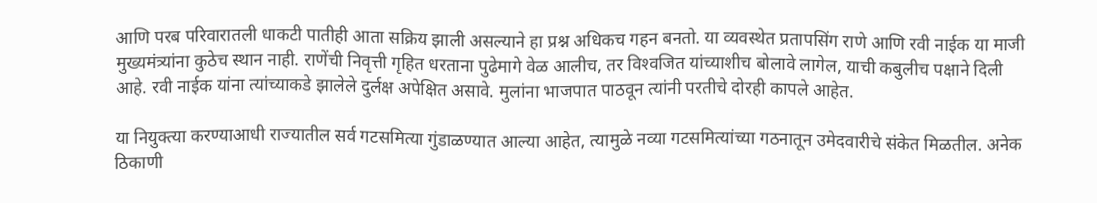आणि परब परिवारातली धाकटी पातीही आता सक्रिय झाली असल्याने हा प्रश्न अधिकच गहन बनतो. या व्यवस्थेत प्रतापसिंग राणे आणि रवी नाईक या माजी मुख्यमंत्र्यांना कुठेच स्थान नाही. राणेंची निवृत्ती गृहित धरताना पुढेमागे वेळ आलीच, तर विश्‍वजित यांच्याशीच बोलावे लागेल, याची कबुलीच पक्षाने दिली आहे. रवी नाईक यांना त्यांच्याकडे झालेले दुर्लक्ष अपेक्षित असावे. मुलांना भाजपात पाठवून त्यांनी परतीचे दोरही कापले आहेत.

या नियुक्त्या करण्याआधी राज्यातील सर्व गटसमित्या गुंडाळण्यात आल्या आहेत, त्यामुळे नव्या गटसमित्यांच्या गठनातून उमेदवारीचे संकेत मिळतील. अनेक ठिकाणी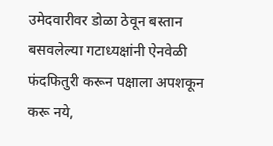उमेदवारीवर डोळा ठेवून बस्तान बसवलेल्या गटाध्यक्षांनी ऐनवेळी फंदफितुरी करून पक्षाला अपशकून करू नये,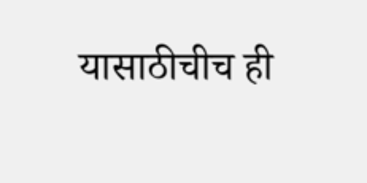यासाठीचीच ही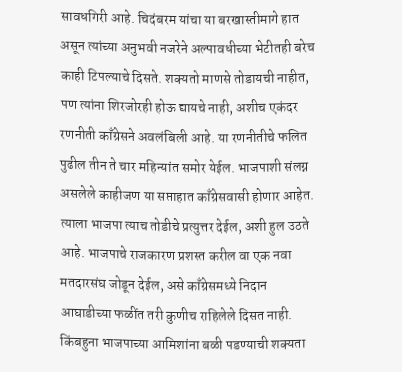सावधगिरी आहे. चिदंबरम यांचा या बरखास्तीमागे हात असून त्यांच्या अनुभवी नजरेने अल्पावधीच्या भेटीतही बरेच काही टिपल्याचे दिसते. शक्यतो माणसे तोडायची नाहीत, पण त्यांना शिरजोरही होऊ द्यायचे नाही, अशीच एकंदर रणनीती काँग्रेसने अवलंबिली आहे. या रणनीतीचे फलित पुढील तीन ते चार महिन्यांत समोर येईल. भाजपाशी संलग्न असलेले काहीजण या सप्ताहात काँग्रेसवासी होणार आहेत. त्याला भाजपा त्याच तोडीचे प्रत्युत्तर देईल, अशी हुल उठते आहे. भाजपाचे राजकारण प्रशस्त करील वा एक नवा मतदारसंघ जोडून देईल, असे काँग्रेसमध्ये निदान आघाडीच्या फळींत तरी कुणीच राहिलेले दिसत नाही. किंबहुना भाजपाच्या आमिशांना बळी पडण्याची शक्यता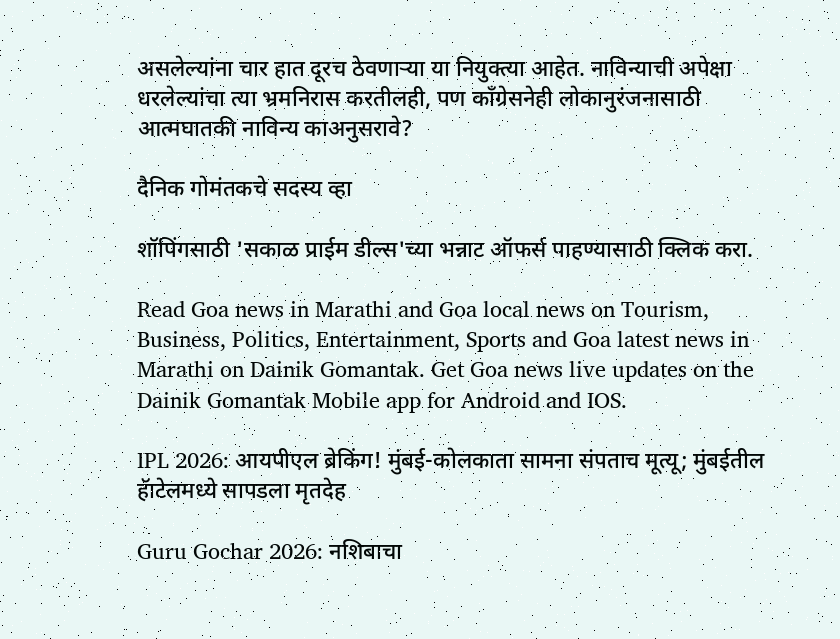असलेल्यांना चार हात दूरच ठेवणाऱ्या या नियुक्त्या आहेत. नाविन्याची अपेक्षा धरलेल्यांचा त्या भ्रमनिरास करतीलही, पण काँग्रेसनेही लोकानुरंजनासाठी आत्मघातकी नाविन्य काअनुसरावे?

दैनिक गोमंतकचे सदस्य व्हा

शॉपिंगसाठी 'सकाळ प्राईम डील्स'च्या भन्नाट ऑफर्स पाहण्यासाठी क्लिक करा.

Read Goa news in Marathi and Goa local news on Tourism, Business, Politics, Entertainment, Sports and Goa latest news in Marathi on Dainik Gomantak. Get Goa news live updates on the Dainik Gomantak Mobile app for Android and IOS.

IPL 2026: आयपीएल ब्रेकिंग! मुंबई-कोलकाता सामना संपताच मूत्यू; मुंबईतील हॅाटेलमध्ये सापडला मृतदेह

Guru Gochar 2026: नशिबाचा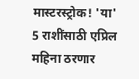मास्टरस्ट्रोक! 'या' 5 राशींसाठी एप्रिल महिना ठरणार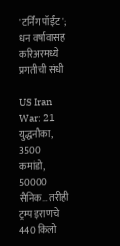'टर्निंग पॉईंट'; धन वर्षावासह करिअरमध्ये प्रगतीची संधी

US Iran War: 21 युद्धनौका, 3500 कमांडो, 50000 सैनिक… तरीही ट्रम्प इराणचे 440 किलो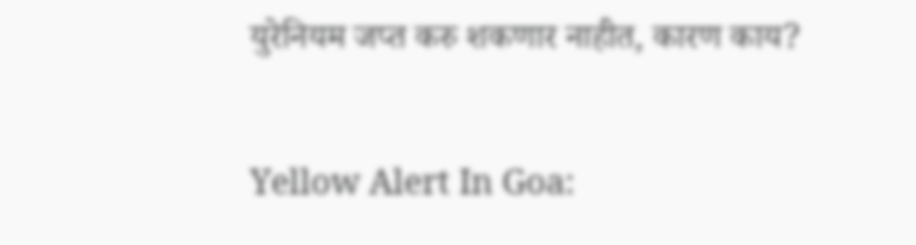युरेनियम जप्त करु शकणार नाहीत, कारण काय?

Yellow Alert In Goa: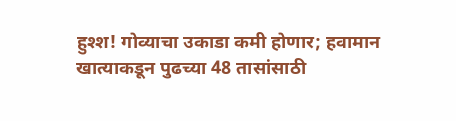हुश्श! गोव्याचा उकाडा कमी होणार; हवामान खात्याकडून पुढच्या 48 तासांसाठी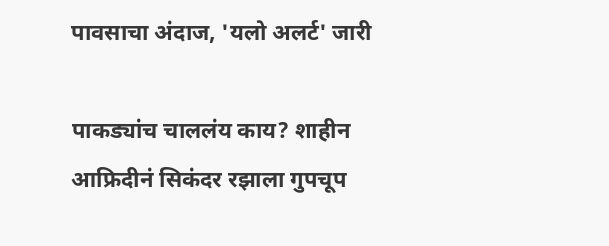पावसाचा अंदाज, 'यलो अलर्ट' जारी

पाकड्यांच चाललंय काय? शाहीन आफ्रिदीनं सिकंदर रझाला गुपचूप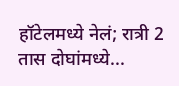हॉटेलमध्ये नेलं; रात्री 2 तास दोघांमध्ये...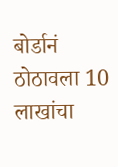बोर्डानं ठोठावला 10 लाखांचा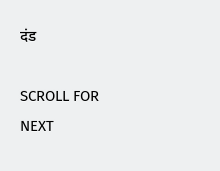दंड

SCROLL FOR NEXT